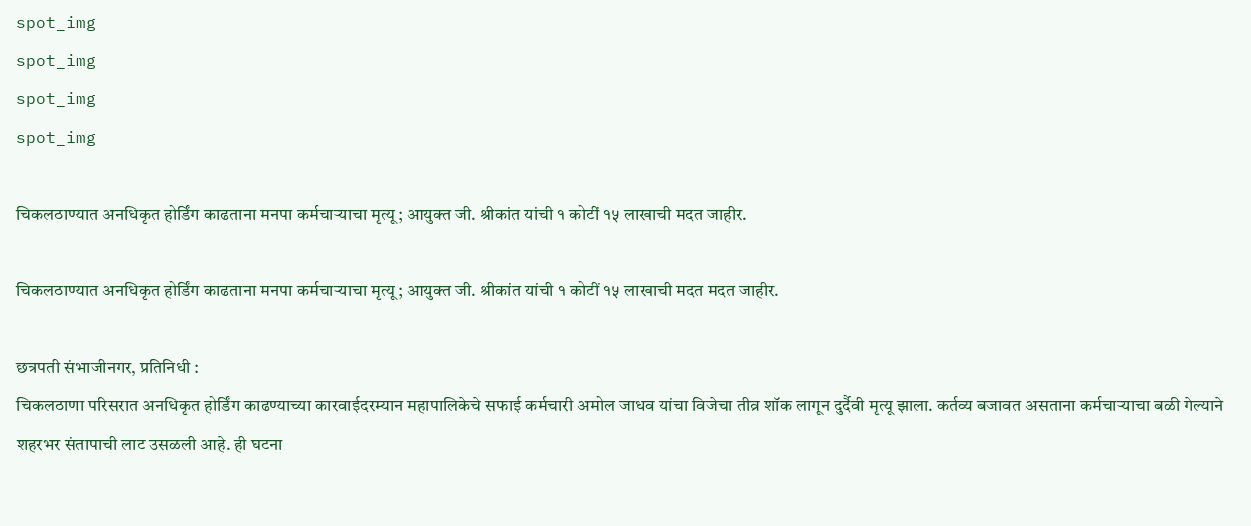spot_img
spot_img
spot_img
spot_img

चिकलठाण्यात अनधिकृत होर्डिंग काढताना मनपा कर्मचाऱ्याचा मृत्यू; आयुक्त जी. श्रीकांत यांची १ कोटीं १५ लाखाची मदत जाहीर.

चिकलठाण्यात अनधिकृत होर्डिंग काढताना मनपा कर्मचाऱ्याचा मृत्यू; आयुक्त जी. श्रीकांत यांची १ कोटीं १५ लाखाची मदत मदत जाहीर.

छत्रपती संभाजीनगर, प्रतिनिधी :
चिकलठाणा परिसरात अनधिकृत होर्डिंग काढण्याच्या कारवाईदरम्यान महापालिकेचे सफाई कर्मचारी अमोल जाधव यांचा विजेचा तीव्र शॉक लागून दुर्दैवी मृत्यू झाला. कर्तव्य बजावत असताना कर्मचाऱ्याचा बळी गेल्याने शहरभर संतापाची लाट उसळली आहे. ही घटना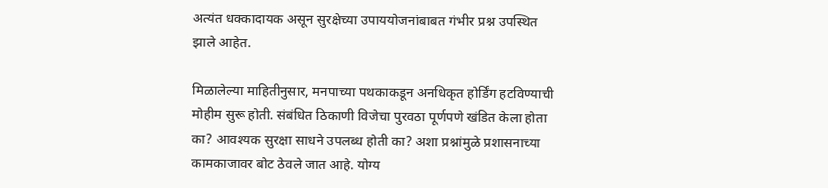अत्यंत धक्कादायक असून सुरक्षेच्या उपाययोजनांबाबत गंभीर प्रश्न उपस्थित झाले आहेत.

मिळालेल्या माहितीनुसार, मनपाच्या पथकाकडून अनधिकृत होर्डिंग हटविण्याची मोहीम सुरू होती. संबंधित ठिकाणी विजेचा पुरवठा पूर्णपणे खंडित केला होता का? आवश्यक सुरक्षा साधने उपलब्ध होती का? अशा प्रश्नांमुळे प्रशासनाच्या कामकाजावर बोट ठेवले जात आहे. योग्य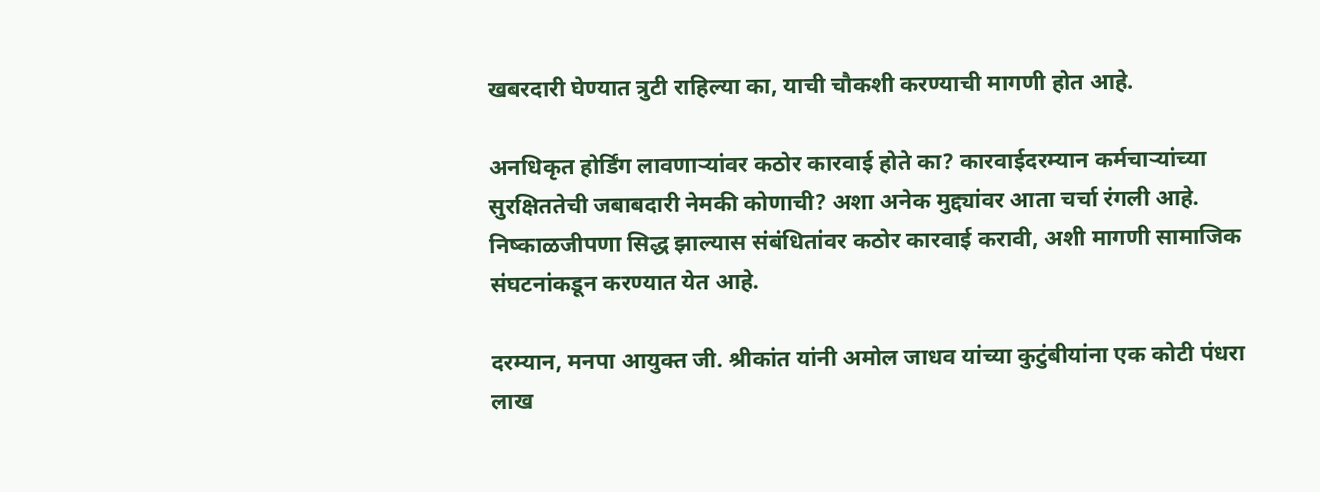खबरदारी घेण्यात त्रुटी राहिल्या का, याची चौकशी करण्याची मागणी होत आहे.

अनधिकृत होर्डिंग लावणाऱ्यांवर कठोर कारवाई होते का? कारवाईदरम्यान कर्मचाऱ्यांच्या सुरक्षिततेची जबाबदारी नेमकी कोणाची? अशा अनेक मुद्द्यांवर आता चर्चा रंगली आहे. निष्काळजीपणा सिद्ध झाल्यास संबंधितांवर कठोर कारवाई करावी, अशी मागणी सामाजिक संघटनांकडून करण्यात येत आहे.

दरम्यान, मनपा आयुक्त जी. श्रीकांत यांनी अमोल जाधव यांच्या कुटुंबीयांना एक कोटी पंधरा लाख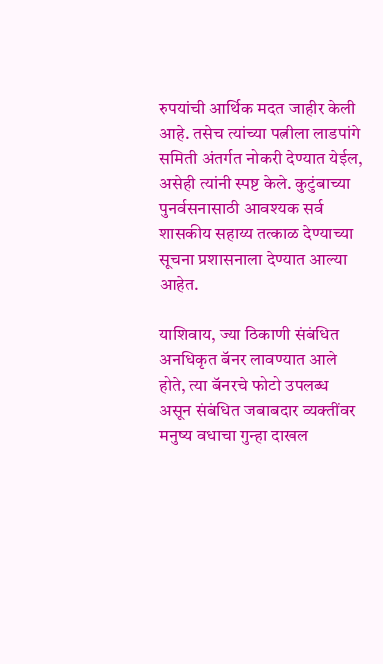रुपयांची आर्थिक मदत जाहीर केली आहे. तसेच त्यांच्या पत्नीला लाडपांगे समिती अंतर्गत नोकरी देण्यात येईल, असेही त्यांनी स्पष्ट केले. कुटुंबाच्या पुनर्वसनासाठी आवश्यक सर्व शासकीय सहाय्य तत्काळ देण्याच्या सूचना प्रशासनाला देण्यात आल्या आहेत.

याशिवाय, ज्या ठिकाणी संबंधित अनधिकृत बॅनर लावण्यात आले होते, त्या बॅनरचे फोटो उपलब्ध असून संबंधित जबाबदार व्यक्तींवर मनुष्य वधाचा गुन्हा दाखल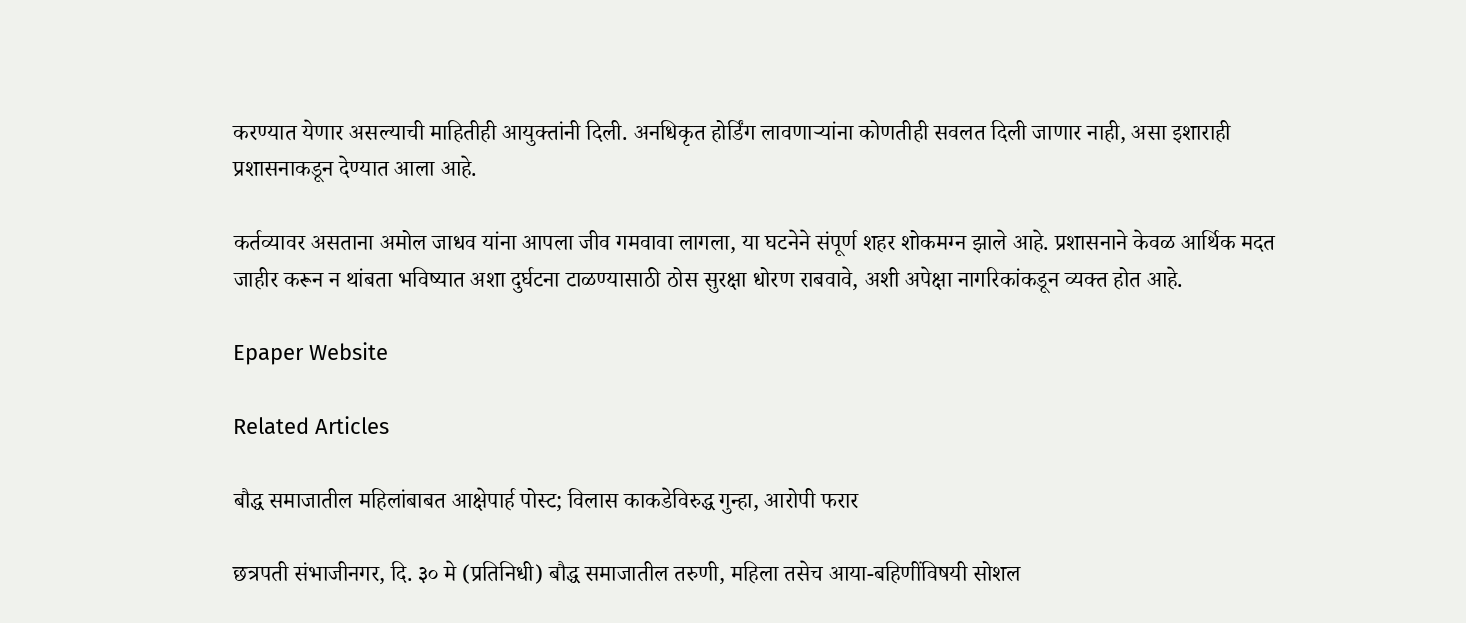करण्यात येणार असल्याची माहितीही आयुक्तांनी दिली. अनधिकृत होर्डिंग लावणाऱ्यांना कोणतीही सवलत दिली जाणार नाही, असा इशाराही प्रशासनाकडून देण्यात आला आहे.

कर्तव्यावर असताना अमोल जाधव यांना आपला जीव गमवावा लागला, या घटनेने संपूर्ण शहर शोकमग्न झाले आहे. प्रशासनाने केवळ आर्थिक मदत जाहीर करून न थांबता भविष्यात अशा दुर्घटना टाळण्यासाठी ठोस सुरक्षा धोरण राबवावे, अशी अपेक्षा नागरिकांकडून व्यक्त होत आहे.

Epaper Website

Related Articles

बौद्ध समाजातील महिलांबाबत आक्षेपार्ह पोस्ट; विलास काकडेविरुद्ध गुन्हा, आरोपी फरार

छत्रपती संभाजीनगर, दि. ३० मे (प्रतिनिधी) बौद्ध समाजातील तरुणी, महिला तसेच आया-बहिणींविषयी सोशल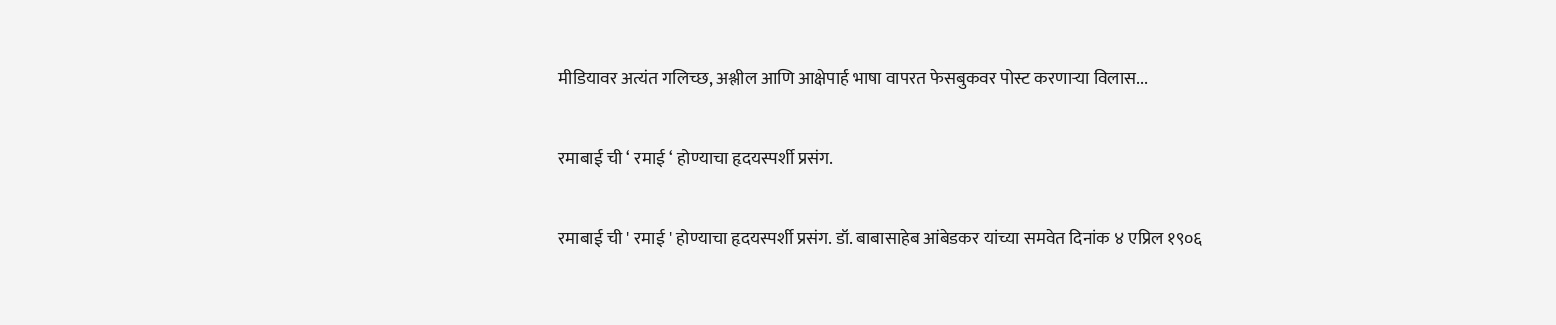मीडियावर अत्यंत गलिच्छ, अश्लील आणि आक्षेपार्ह भाषा वापरत फेसबुकवर पोस्ट करणाऱ्या विलास...

रमाबाई ची ‘ रमाई ‘ होण्याचा हृदयस्पर्शी प्रसंग.

रमाबाई ची ' रमाई ' होण्याचा हृदयस्पर्शी प्रसंग. डॉ. बाबासाहेब आंबेडकर यांच्या समवेत दिनांक ४ एप्रिल १९०६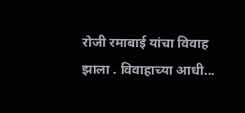रोजी रमाबाई यांचा विवाह झाला . विवाहाच्या आधी...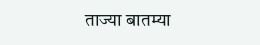ताज्या बातम्या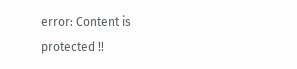error: Content is protected !!